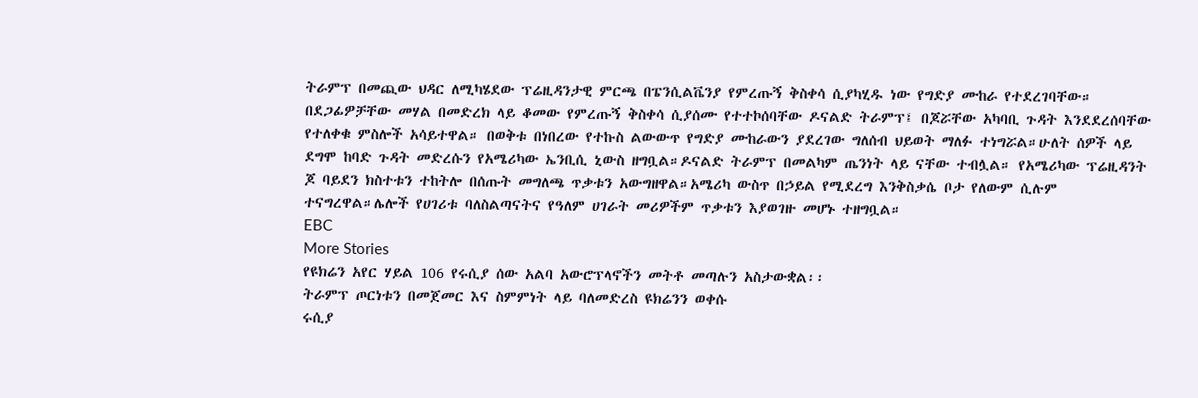ትራምፕ በመጪው ህዳር ለሚካሄደው ፕሬዚዳንታዊ ምርጫ በፔንሲልቬንያ የምረጡኝ ቅስቀሳ ሲያካሂዱ ነው የግድያ ሙከራ የተደረገባቸው። በደጋፊዎቻቸው መሃል በመድረክ ላይ ቆመው የምረጡኝ ቅስቀሳ ሲያሰሙ የተተኮሰባቸው ዶናልድ ትራምፕ፤ በጆሯቸው አካባቢ ጉዳት እንደደረሰባቸው የተለቀቁ ምስሎች አሳይተዋል። በወቅቱ በነበረው የተኩስ ልውውጥ የግድያ ሙከራውን ያደረገው ግለሰብ ህይወት ማለፉ ተነግሯል።ሁለት ሰዎች ላይ ደግሞ ከባድ ጉዳት መድረሱን የአሜሪካው ኤንቢሲ ኒውስ ዘግቧል።ዶናልድ ትራምፕ በመልካም ጤንነት ላይ ናቸው ተብሏል። የአሜሪካው ፕሬዚዳንት ጆ ባይደን ክስተቱን ተከትሎ በሰጡት መግለጫ ጥቃቱን አውግዘዋል።አሜሪካ ውስጥ በኃይል የሚደረግ እንቅስቃሴ ቦታ የለውም ሲሉም ተናግረዋል።ሌሎች የሀገሪቱ ባለስልጣናትና የዓለም ሀገራት መሪዎችም ጥቃቱን እያወገዙ መሆኑ ተዘግቧል።
EBC
More Stories
የዩክሬን አየር ሃይል 106 የሩሲያ ሰው አልባ አውሮፕላኖችን መትቶ መጣሉን አስታውቋል፡፡
ትራምፕ ጦርነቱን በመጀመር እና ስምምነት ላይ ባለመድረስ ዩክሬንን ወቀሱ
ሩሲያ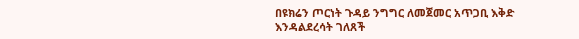በዩክሬን ጦርነት ጉዳይ ንግግር ለመጀመር አጥጋቢ እቅድ እንዳልደረሳት ገለጸች